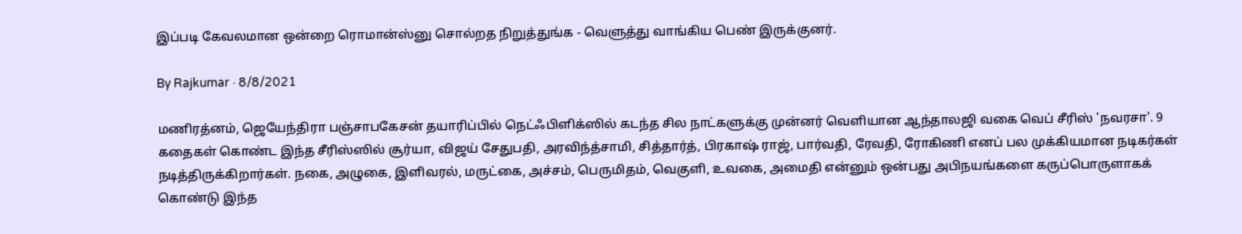இப்படி கேவலமான ஒன்றை ரொமான்ஸ்னு சொல்றத நிறுத்துங்க - வெளுத்து வாங்கிய பெண் இருக்குனர்.

By Rajkumar · 8/8/2021

மணிரத்னம், ஜெயேந்திரா பஞ்சாபகேசன் தயாரிப்பில் நெட்ஃபிளிக்ஸில் கடந்த சில நாட்களுக்கு முன்னர் வெளியான ஆந்தாலஜி வகை வெப் சீரிஸ் 'நவரசா'. 9 கதைகள் கொண்ட இந்த சீரிஸ்ஸில் சூர்யா, விஜய் சேதுபதி, அரவிந்த்சாமி, சித்தார்த், பிரகாஷ் ராஜ், பார்வதி, ரேவதி, ரோகிணி எனப் பல முக்கியமான நடிகர்கள் நடித்திருக்கிறார்கள். நகை, அழுகை, இளிவரல், மருட்கை, அச்சம், பெருமிதம், வெகுளி, உவகை, அமைதி என்னும் ஒன்பது அபிநயங்களை கருப்பொருளாகக் கொண்டு இந்த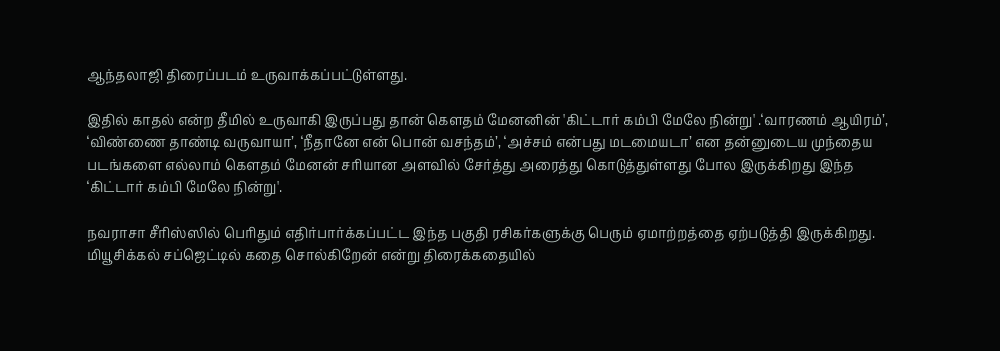ஆந்தலாஜி திரைப்படம் உருவாக்கப்பட்டுள்ளது.

இதில் காதல் என்ற தீமில் உருவாகி இருப்பது தான் கௌதம் மேனனின் 'கிட்டார் கம்பி மேலே நின்று' .‘வாரணம் ஆயிரம்’, ‘விண்ணை தாண்டி வருவாயா’, ‘நீதானே என் பொன் வசந்தம்’, ‘அச்சம் என்பது மடமையடா’ என தன்னுடைய முந்தைய படங்களை எல்லாம் கெளதம் மேனன் சரியான அளவில் சேர்த்து அரைத்து கொடுத்துள்ளது போல இருக்கிறது இந்த ‘கிட்டார் கம்பி மேலே நின்று'.

நவராசா சீரிஸ்ஸில் பெரிதும் எதிர்பார்க்கப்பட்ட இந்த பகுதி ரசிகர்களுக்கு பெரும் ஏமாற்றத்தை ஏற்படுத்தி இருக்கிறது. மியூசிக்கல் சப்ஜெட்டில் கதை சொல்கிறேன் என்று திரைக்கதையில்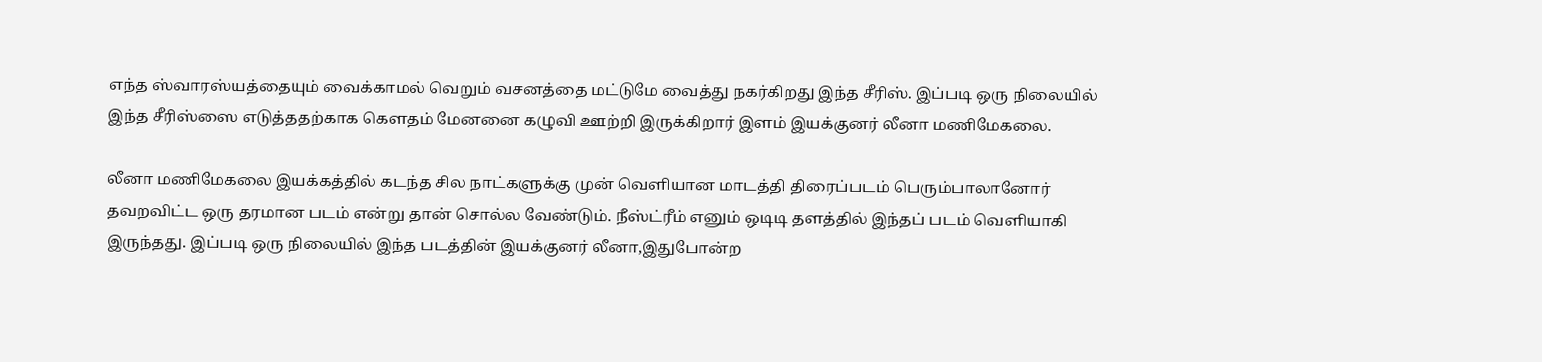எந்த ஸ்வாரஸ்யத்தையும் வைக்காமல் வெறும் வசனத்தை மட்டுமே வைத்து நகர்கிறது இந்த சீரிஸ். இப்படி ஒரு நிலையில் இந்த சீரிஸ்ஸை எடுத்ததற்காக கௌதம் மேனனை கழுவி ஊற்றி இருக்கிறார் இளம் இயக்குனர் லீனா மணிமேகலை.

லீனா மணிமேகலை இயக்கத்தில் கடந்த சில நாட்களுக்கு முன் வெளியான மாடத்தி திரைப்படம் பெரும்பாலானோர் தவறவிட்ட ஒரு தரமான படம் என்று தான் சொல்ல வேண்டும். நீஸ்ட்ரீம் எனும் ஒடிடி தளத்தில் இந்தப் படம் வெளியாகி இருந்தது. இப்படி ஒரு நிலையில் இந்த படத்தின் இயக்குனர் லீனா,இதுபோன்ற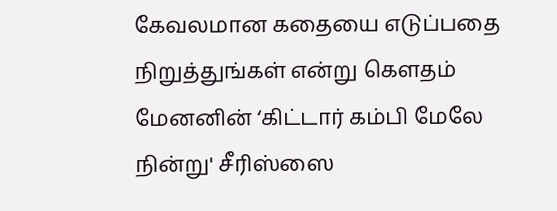கேவலமான கதையை எடுப்பதை நிறுத்துங்கள் என்று கௌதம் மேனனின் ‘கிட்டார் கம்பி மேலே நின்று' சீரிஸ்ஸை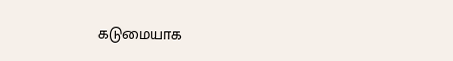கடுமையாக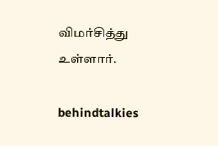விமர்சித்து உள்ளார்.

behindtalkies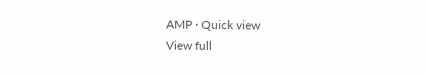AMP · Quick view
View full